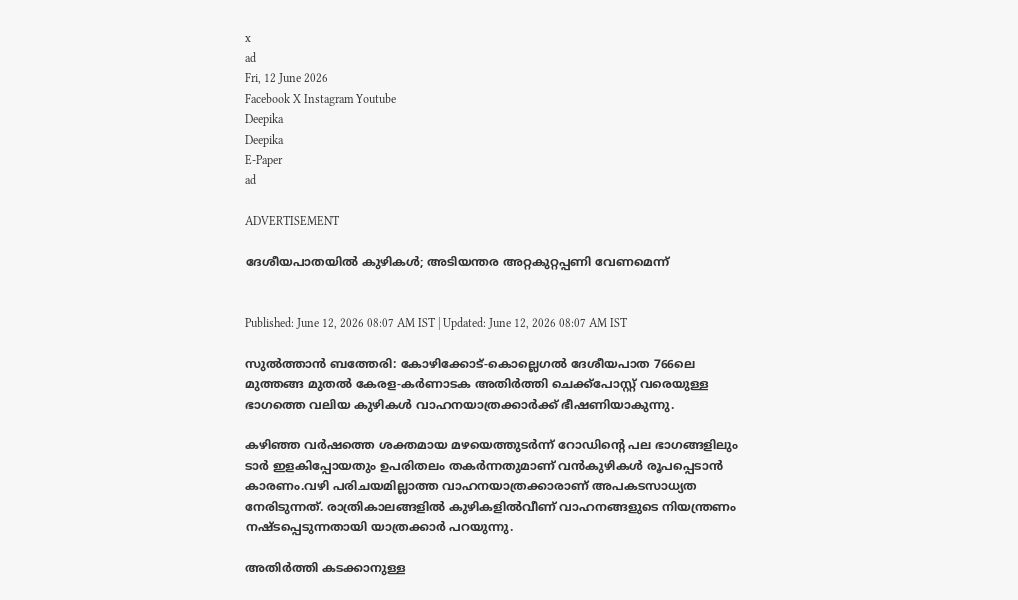x
ad
Fri, 12 June 2026
Facebook X Instagram Youtube
Deepika
Deepika
E-Paper
ad

ADVERTISEMENT

ദേശീയപാതയിൽ കുഴികൾ; അടിയന്തര അറ്റകുറ്റപ്പണി വേണമെന്ന്


Published: June 12, 2026 08:07 AM IST | Updated: June 12, 2026 08:07 AM IST

സുൽത്താൻ ബത്തേരി: കോഴിക്കോട്-കൊല്ലെഗൽ ദേശീയപാത 766ലെ മുത്തങ്ങ മുതൽ കേരള-കർണാടക അതിർത്തി ചെക്ക്പോസ്റ്റ് വരെയുള്ള ഭാഗത്തെ വലിയ കുഴികൾ വാഹനയാത്രക്കാർക്ക് ഭീഷണിയാകുന്നു.

കഴിഞ്ഞ വർഷത്തെ ശക്തമായ മഴയെത്തുടർന്ന് റോഡിന്‍റെ പല ഭാഗങ്ങളിലും ടാർ ഇളകിപ്പോയതും ഉപരിതലം തകർന്നതുമാണ് വൻകുഴികൾ രൂപപ്പെടാൻ കാരണം.വഴി പരിചയമില്ലാത്ത വാഹനയാത്രക്കാരാണ് അപകടസാധ്യത നേരിടുന്നത്. രാത്രികാലങ്ങളിൽ കുഴികളിൽവീണ് വാഹനങ്ങളുടെ നിയന്ത്രണം നഷ്ടപ്പെടുന്നതായി യാത്രക്കാർ പറയുന്നു.

അതിർത്തി കടക്കാനുള്ള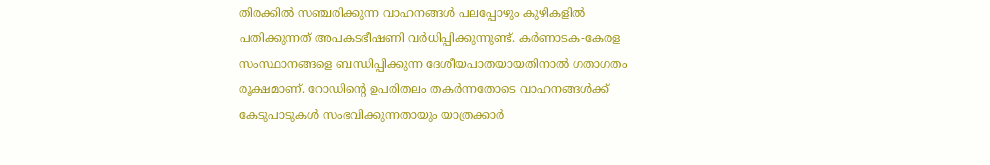തിരക്കിൽ സഞ്ചരിക്കുന്ന വാഹനങ്ങൾ പലപ്പോഴും കുഴികളിൽ പതിക്കുന്നത് അപകടഭീഷണി വർധിപ്പിക്കുന്നുണ്ട്. കർണാടക-കേരള സംസ്ഥാനങ്ങളെ ബന്ധിപ്പിക്കുന്ന ദേശീയപാതയായതിനാൽ ഗതാഗതം രൂക്ഷമാണ്. റോഡിന്‍റെ ഉപരിതലം തകർന്നതോടെ വാഹനങ്ങൾക്ക് കേടുപാടുകൾ സംഭവിക്കുന്നതായും യാത്രക്കാർ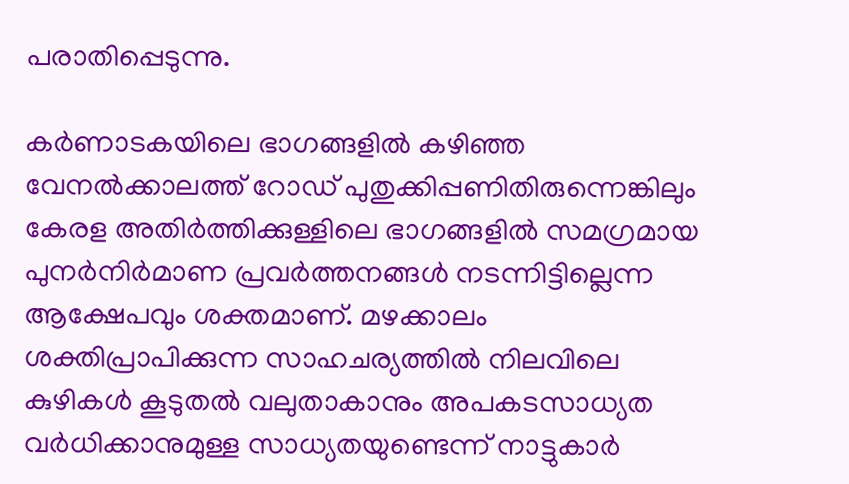പരാതിപ്പെടുന്നു.

കർണാടകയിലെ ഭാഗങ്ങളിൽ കഴിഞ്ഞ വേനൽക്കാലത്ത് റോഡ് പുതുക്കിപ്പണിതിരുന്നെങ്കിലും കേരള അതിർത്തിക്കുള്ളിലെ ഭാഗങ്ങളിൽ സമഗ്രമായ പുനർനിർമാണ പ്രവർത്തനങ്ങൾ നടന്നിട്ടില്ലെന്ന ആക്ഷേപവും ശക്തമാണ്. മഴക്കാലം ശക്തിപ്രാപിക്കുന്ന സാഹചര്യത്തിൽ നിലവിലെ കുഴികൾ കൂടുതൽ വലുതാകാനും അപകടസാധ്യത വർധിക്കാനുമുള്ള സാധ്യതയുണ്ടെന്ന് നാട്ടുകാർ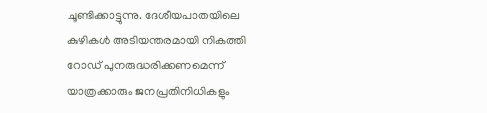ചൂണ്ടിക്കാട്ടുന്നു. ദേശീയപാതയിലെ കുഴികൾ അടിയന്തരമായി നികത്തി റോഡ് പുനരുദ്ധരിക്കണമെന്ന് യാത്രക്കാരും ജനപ്രതിനിധികളും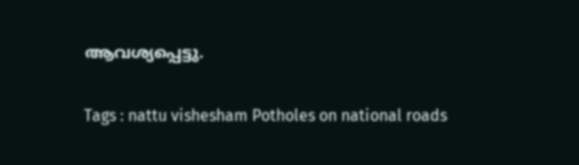ആവശ്യപ്പെട്ടു.

Tags : nattu vishesham Potholes on national roads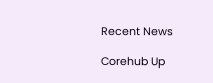Recent News

Corehub Up